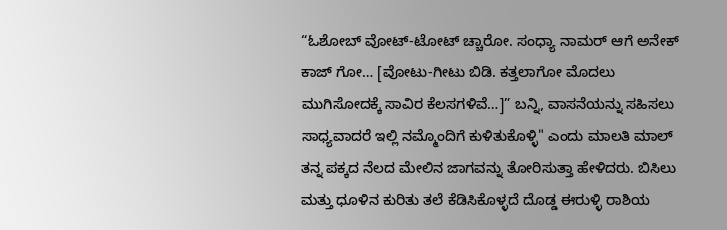“ಓಶೋಬ್ ವೋಟ್-ಟೋಟ್ ಚ್ಚಾರೋ. ಸಂಧ್ಯಾ ನಾಮರ್ ಆಗೆ ಅನೇಕ್ ಕಾಜ್ ಗೋ… [ವೋಟು-ಗೀಟು ಬಿಡಿ. ಕತ್ತಲಾಗೋ ಮೊದಲು ಮುಗಿಸೋದಕ್ಕೆ ಸಾವಿರ ಕೆಲಸಗಳಿವೆ…]” ಬನ್ನಿ, ವಾಸನೆಯನ್ನು ಸಹಿಸಲು ಸಾಧ್ಯವಾದರೆ ಇಲ್ಲಿ ನಮ್ಮೊಂದಿಗೆ ಕುಳಿತುಕೊಳ್ಳಿ" ಎಂದು ಮಾಲತಿ ಮಾಲ್ ತನ್ನ ಪಕ್ಕದ ನೆಲದ ಮೇಲಿನ ಜಾಗವನ್ನು ತೋರಿಸುತ್ತಾ ಹೇಳಿದರು. ಬಿಸಿಲು ಮತ್ತು ಧೂಳಿನ ಕುರಿತು ತಲೆ ಕೆಡಿಸಿಕೊಳ್ಳದೆ ದೊಡ್ಡ ಈರುಳ್ಳಿ ರಾಶಿಯ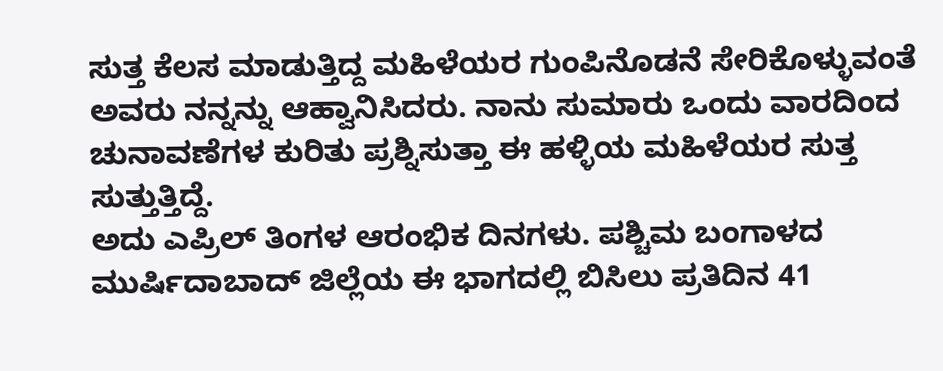ಸುತ್ತ ಕೆಲಸ ಮಾಡುತ್ತಿದ್ದ ಮಹಿಳೆಯರ ಗುಂಪಿನೊಡನೆ ಸೇರಿಕೊಳ್ಳುವಂತೆ ಅವರು ನನ್ನನ್ನು ಆಹ್ವಾನಿಸಿದರು. ನಾನು ಸುಮಾರು ಒಂದು ವಾರದಿಂದ ಚುನಾವಣೆಗಳ ಕುರಿತು ಪ್ರಶ್ನಿಸುತ್ತಾ ಈ ಹಳ್ಳಿಯ ಮಹಿಳೆಯರ ಸುತ್ತ ಸುತ್ತುತ್ತಿದ್ದೆ.
ಅದು ಎಪ್ರಿಲ್ ತಿಂಗಳ ಆರಂಭಿಕ ದಿನಗಳು. ಪಶ್ಚಿಮ ಬಂಗಾಳದ ಮುರ್ಷಿದಾಬಾದ್ ಜಿಲ್ಲೆಯ ಈ ಭಾಗದಲ್ಲಿ ಬಿಸಿಲು ಪ್ರತಿದಿನ 41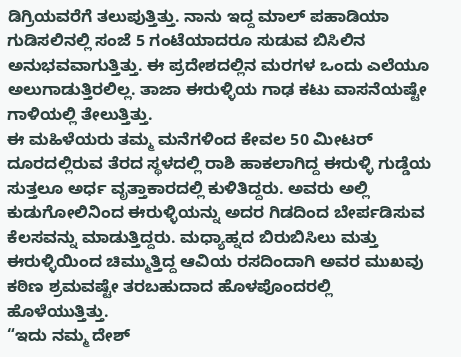ಡಿಗ್ರಿಯವರೆಗೆ ತಲುಪುತ್ತಿತ್ತು. ನಾನು ಇದ್ದ ಮಾಲ್ ಪಹಾಡಿಯಾ ಗುಡಿಸಲಿನಲ್ಲಿ ಸಂಜೆ 5 ಗಂಟೆಯಾದರೂ ಸುಡುವ ಬಿಸಿಲಿನ ಅನುಭವವಾಗುತ್ತಿತ್ತು. ಈ ಪ್ರದೇಶದಲ್ಲಿನ ಮರಗಳ ಒಂದು ಎಲೆಯೂ ಅಲುಗಾಡುತ್ತಿರಲಿಲ್ಲ. ತಾಜಾ ಈರುಳ್ಳಿಯ ಗಾಢ ಕಟು ವಾಸನೆಯಷ್ಟೇ ಗಾಳಿಯಲ್ಲಿ ತೇಲುತ್ತಿತ್ತು.
ಈ ಮಹಿಳೆಯರು ತಮ್ಮ ಮನೆಗಳಿಂದ ಕೇವಲ 50 ಮೀಟರ್ ದೂರದಲ್ಲಿರುವ ತೆರದ ಸ್ಥಳದಲ್ಲಿ ರಾಶಿ ಹಾಕಲಾಗಿದ್ದ ಈರುಳ್ಳಿ ಗುಡ್ಡೆಯ ಸುತ್ತಲೂ ಅರ್ಧ ವೃತ್ತಾಕಾರದಲ್ಲಿ ಕುಳಿತಿದ್ದರು. ಅವರು ಅಲ್ಲಿ ಕುಡುಗೋಲಿನಿಂದ ಈರುಳ್ಳಿಯನ್ನು ಅದರ ಗಿಡದಿಂದ ಬೇರ್ಪಡಿಸುವ ಕೆಲಸವನ್ನು ಮಾಡುತ್ತಿದ್ದರು. ಮಧ್ಯಾಹ್ನದ ಬಿರುಬಿಸಿಲು ಮತ್ತು ಈರುಳ್ಳಿಯಿಂದ ಚಿಮ್ಮುತ್ತಿದ್ದ ಆವಿಯ ರಸದಿಂದಾಗಿ ಅವರ ಮುಖವು ಕಠಿಣ ಶ್ರಮವಷ್ಟೇ ತರಬಹುದಾದ ಹೊಳಪೊಂದರಲ್ಲಿ ಹೊಳೆಯುತ್ತಿತ್ತು.
“ಇದು ನಮ್ಮ ದೇಶ್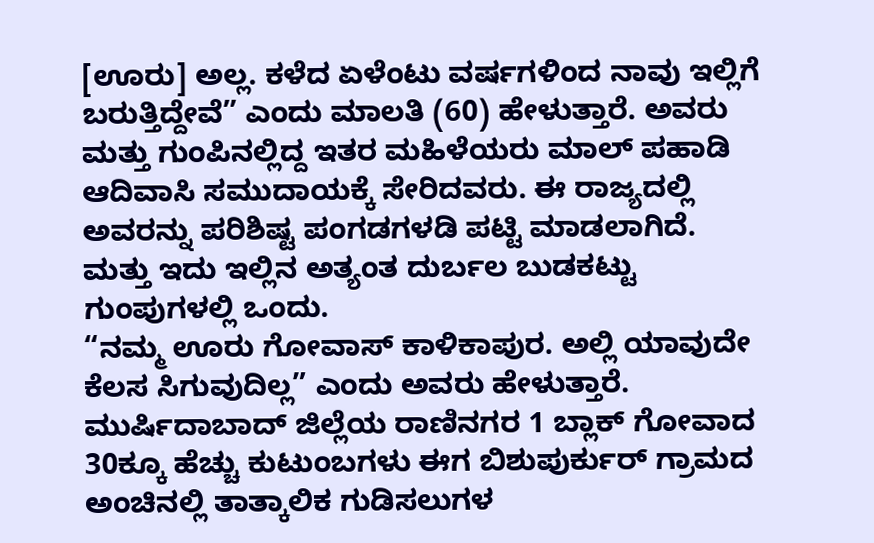[ಊರು] ಅಲ್ಲ. ಕಳೆದ ಏಳೆಂಟು ವರ್ಷಗಳಿಂದ ನಾವು ಇಲ್ಲಿಗೆ ಬರುತ್ತಿದ್ದೇವೆ” ಎಂದು ಮಾಲತಿ (60) ಹೇಳುತ್ತಾರೆ. ಅವರು ಮತ್ತು ಗುಂಪಿನಲ್ಲಿದ್ದ ಇತರ ಮಹಿಳೆಯರು ಮಾಲ್ ಪಹಾಡಿ ಆದಿವಾಸಿ ಸಮುದಾಯಕ್ಕೆ ಸೇರಿದವರು. ಈ ರಾಜ್ಯದಲ್ಲಿ ಅವರನ್ನು ಪರಿಶಿಷ್ಟ ಪಂಗಡಗಳಡಿ ಪಟ್ಟಿ ಮಾಡಲಾಗಿದೆ. ಮತ್ತು ಇದು ಇಲ್ಲಿನ ಅತ್ಯಂತ ದುರ್ಬಲ ಬುಡಕಟ್ಟು ಗುಂಪುಗಳಲ್ಲಿ ಒಂದು.
“ನಮ್ಮ ಊರು ಗೋವಾಸ್ ಕಾಳಿಕಾಪುರ. ಅಲ್ಲಿ ಯಾವುದೇ ಕೆಲಸ ಸಿಗುವುದಿಲ್ಲ” ಎಂದು ಅವರು ಹೇಳುತ್ತಾರೆ. ಮುರ್ಷಿದಾಬಾದ್ ಜಿಲ್ಲೆಯ ರಾಣಿನಗರ 1 ಬ್ಲಾಕ್ ಗೋವಾದ 30ಕ್ಕೂ ಹೆಚ್ಚು ಕುಟುಂಬಗಳು ಈಗ ಬಿಶುಪುರ್ಕುರ್ ಗ್ರಾಮದ ಅಂಚಿನಲ್ಲಿ ತಾತ್ಕಾಲಿಕ ಗುಡಿಸಲುಗಳ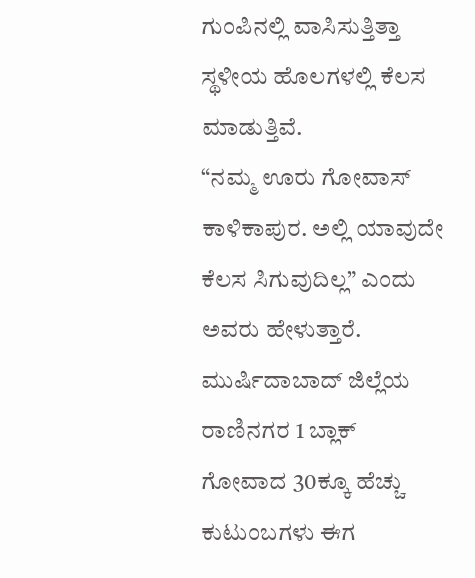ಗುಂಪಿನಲ್ಲಿ ವಾಸಿಸುತ್ತಿತ್ತಾ ಸ್ಥಳೀಯ ಹೊಲಗಳಲ್ಲಿ ಕೆಲಸ ಮಾಡುತ್ತಿವೆ.
“ನಮ್ಮ ಊರು ಗೋವಾಸ್ ಕಾಳಿಕಾಪುರ. ಅಲ್ಲಿ ಯಾವುದೇ ಕೆಲಸ ಸಿಗುವುದಿಲ್ಲ” ಎಂದು ಅವರು ಹೇಳುತ್ತಾರೆ. ಮುರ್ಷಿದಾಬಾದ್ ಜಿಲ್ಲೆಯ ರಾಣಿನಗರ 1 ಬ್ಲಾಕ್ ಗೋವಾದ 30ಕ್ಕೂ ಹೆಚ್ಚು ಕುಟುಂಬಗಳು ಈಗ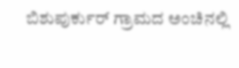ಬಿಶುಪುರ್ಕುರ್ ಗ್ರಾಮದ ಅಂಚಿನಲ್ಲಿ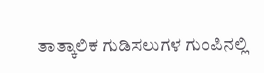ತಾತ್ಕಾಲಿಕ ಗುಡಿಸಲುಗಳ ಗುಂಪಿನಲ್ಲಿ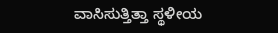ವಾಸಿಸುತ್ತಿತ್ತಾ ಸ್ಥಳೀಯ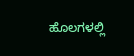ಹೊಲಗಳಲ್ಲಿ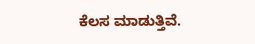ಕೆಲಸ ಮಾಡುತ್ತಿವೆ.